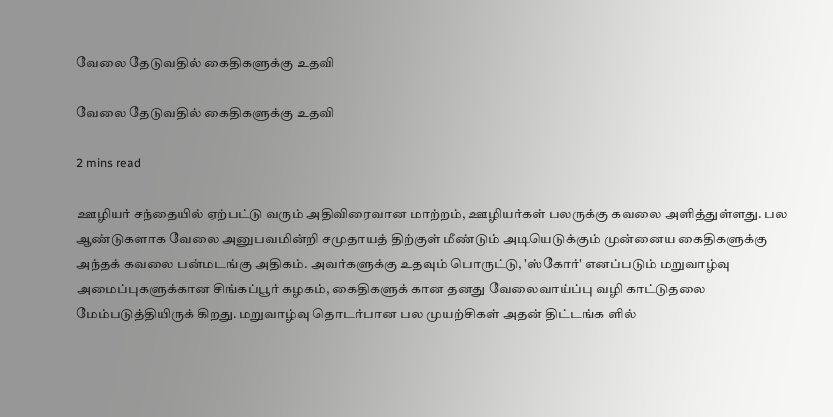வேலை தேடுவதில் கைதிகளுக்கு உதவி

வேலை தேடுவதில் கைதிகளுக்கு உதவி

2 mins read

ஊழியர் சந்தையில் ஏற்பட்டு வரும் அதிவிரைவான மாற்றம், ஊழியர்கள் பலருக்கு கவலை அளித்துள்ளது. பல ஆண்டுகளாக வேலை அனுபவமின்றி சமுதாயத் திற்குள் மீண்டும் அடியெடுக்கும் முன்னைய கைதிகளுக்கு அந்தக் கவலை பன்மடங்கு அதிகம். அவர்களுக்கு உதவும் பொருட்டு, 'ஸ்கோர்' எனப்படும் மறுவாழ்வு அமைப்புகளுக்கான சிங்கப்பூர் கழகம், கைதிகளுக் கான தனது வேலைவாய்ப்பு வழி காட்டுதலை மேம்படுத்தியிருக் கிறது. மறுவாழ்வு தொடர்பான பல முயற்சிகள் அதன் திட்டங்க ளில்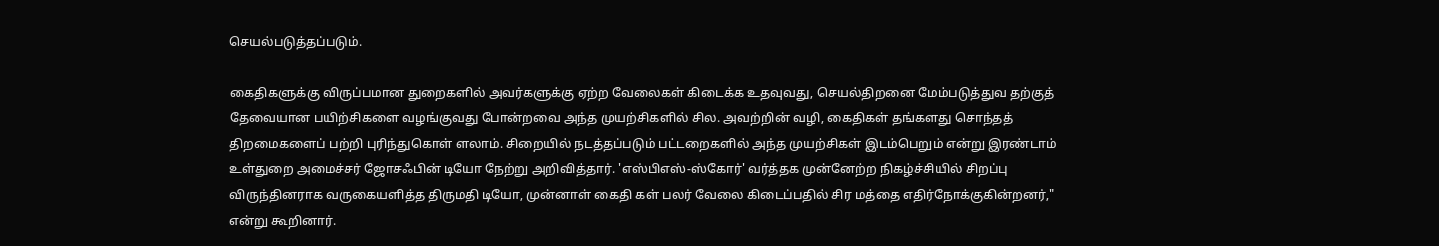செயல்படுத்தப்படும்.

கைதிகளுக்கு விருப்பமான துறைகளில் அவர்களுக்கு ஏற்ற வேலைகள் கிடைக்க உதவுவது, செயல்திறனை மேம்படுத்துவ தற்குத் தேவையான பயிற்சிகளை வழங்குவது போன்றவை அந்த முயற்சிகளில் சில. அவற்றின் வழி, கைதிகள் தங்களது சொந்தத் திறமைகளைப் பற்றி புரிந்துகொள் ளலாம். சிறையில் நடத்தப்படும் பட்டறைகளில் அந்த முயற்சிகள் இடம்பெறும் என்று இரண்டாம் உள்துறை அமைச்சர் ஜோசஃபின் டியோ நேற்று அறிவித்தார். 'எஸ்பிஎஸ்-ஸ்கோர்' வர்த்தக முன்னேற்ற நிகழ்ச்சியில் சிறப்பு விருந்தினராக வருகையளித்த திருமதி டியோ, முன்னாள் கைதி கள் பலர் வேலை கிடைப்பதில் சிர மத்தை எதிர்நோக்குகின்றனர்," என்று கூறினார்.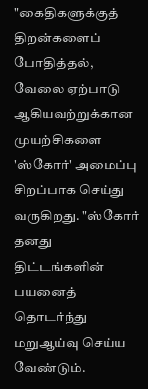"கைதிகளுக்குத் திறன்களைப் போதித்தல், வேலை ஏற்பாடு ஆகியவற்றுக்கான முயற்சிகளை 'ஸ்கோர்' அமைப்பு சிறப்பாக செய்து வருகிறது. "ஸ்கோர் தனது திட்டங்களின் பயனைத் தொடர்ந்து மறுஆய்வு செய்ய வேண்டும்.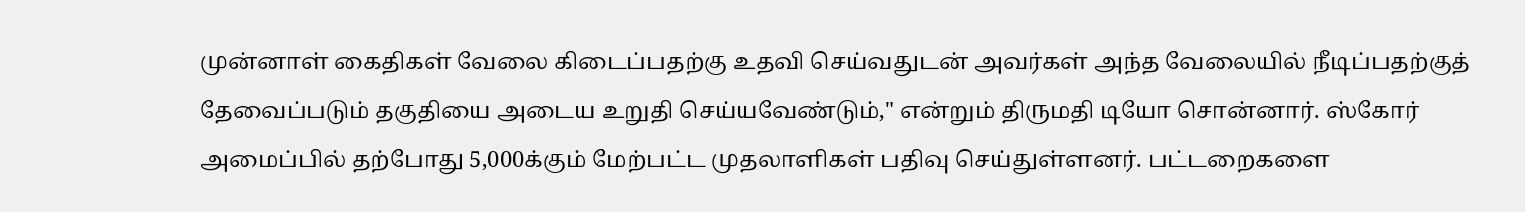முன்னாள் கைதிகள் வேலை கிடைப்பதற்கு உதவி செய்வதுடன் அவர்கள் அந்த வேலையில் நீடிப்பதற்குத் தேவைப்படும் தகுதியை அடைய உறுதி செய்யவேண்டும்," என்றும் திருமதி டியோ சொன்னார். ஸ்கோர் அமைப்பில் தற்போது 5,000க்கும் மேற்பட்ட முதலாளிகள் பதிவு செய்துள்ளனர். பட்டறைகளை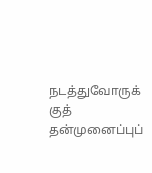நடத்துவோருக் குத் தன்முனைப்புப்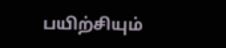பயிற்சியும்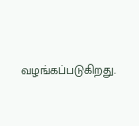வழங்கப்படுகிறது.